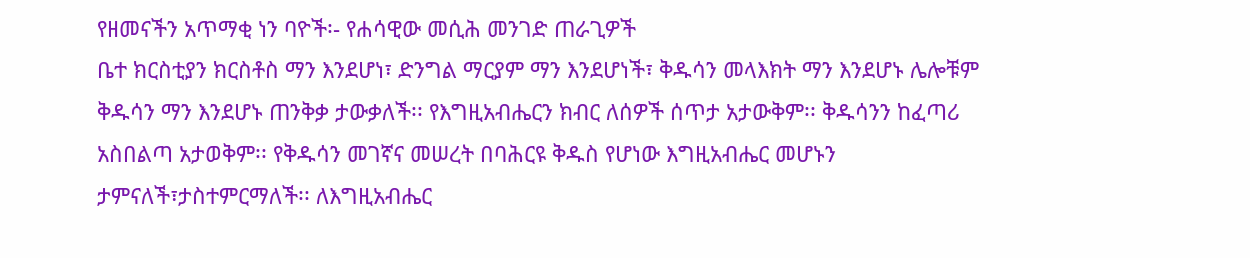የዘመናችን አጥማቂ ነን ባዮች፡- የሐሳዊው መሲሕ መንገድ ጠራጊዎች
ቤተ ክርስቲያን ክርስቶስ ማን እንደሆነ፣ ድንግል ማርያም ማን እንደሆነች፣ ቅዱሳን መላእክት ማን እንደሆኑ ሌሎቹም ቅዱሳን ማን እንደሆኑ ጠንቅቃ ታውቃለች፡፡ የእግዚአብሔርን ክብር ለሰዎች ሰጥታ አታውቅም፡፡ ቅዱሳንን ከፈጣሪ አስበልጣ አታወቅም፡፡ የቅዱሳን መገኛና መሠረት በባሕርዩ ቅዱስ የሆነው እግዚአብሔር መሆኑን ታምናለች፣ታስተምርማለች፡፡ ለእግዚአብሔር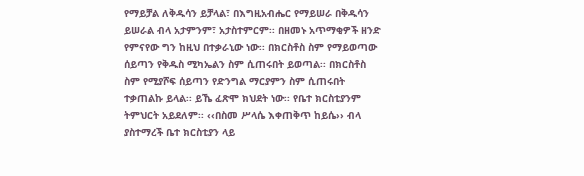የማይቻል ለቅዱሳን ይቻላል፣ በእግዚአብሔር የማይሠራ በቅዱሳን ይሠራል ብላ አታምንም፣ አታስተምርም፡፡ በዘመኑ አጥማቂዎች ዘንድ የምናየው ግን ከዚህ በተቃራኒው ነው፡፡ በክርስቶስ ስም የማይወጣው ሰይጣን የቅዱስ ሚካኤልን ስም ሲጠሩበት ይወጣል፡፡ በክርስቶስ ስም የሚያሾፍ ሰይጣን የድንግል ማርያምን ስም ሲጠሩበት ተቃጠልኩ ይላል፡፡ ይኼ ፈጽሞ ክህደት ነው፡፡ የቤተ ክርስቲያንም ትምህርት አይደለም፡፡ ‹‹በስመ ሥላሴ እቀጠቅጥ ከይሴ›› ብላ ያስተማረች ቤተ ክርስቲያን ላይ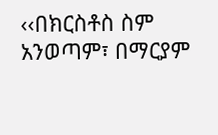‹‹በክርስቶስ ስም አንወጣም፣ በማርያም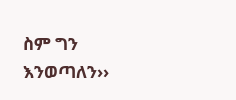ስም ግን እንወጣለን››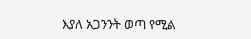እያለ አጋንንት ወጣ የሚል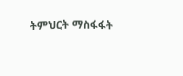ትምህርት ማስፋፋት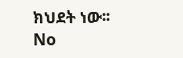ክህደት ነው፡፡
No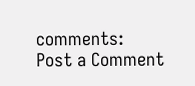comments:
Post a Comment